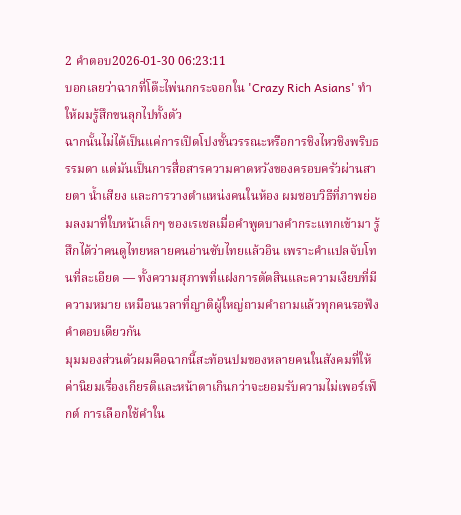2 คำตอบ2026-01-30 06:23:11
บอกเลยว่าฉากที่โต๊ะไพ่นกกระจอกใน 'Crazy Rich Asians' ทำให้ผมรู้สึกขนลุกไปทั้งตัว
ฉากนั้นไม่ได้เป็นแค่การเปิดโปงชั้นวรรณะหรือการชิงไหวชิงพริบธรรมดา แต่มันเป็นการสื่อสารความคาดหวังของครอบครัวผ่านสายตา น้ำเสียง และการวางตำแหน่งคนในห้อง ผมชอบวิธีที่ภาพย่อมลงมาที่ใบหน้าเล็กๆ ของเรเชลเมื่อคำพูดบางคำกระแทกเข้ามา รู้สึกได้ว่าคนดูไทยหลายคนอ่านซับไทยแล้วอิน เพราะคำแปลจับโทนที่ละเอียด — ทั้งความสุภาพที่แฝงการตัดสินและความเงียบที่มีความหมาย เหมือนเวลาที่ญาติผู้ใหญ่ถามคำถามแล้วทุกคนรอฟังคำตอบเดียวกัน
มุมมองส่วนตัวผมคือฉากนี้สะท้อนปมของหลายคนในสังคมที่ให้ค่านิยมเรื่องเกียรติและหน้าตาเกินกว่าจะยอมรับความไม่เพอร์เฟ็กต์ การเลือกใช้คำใน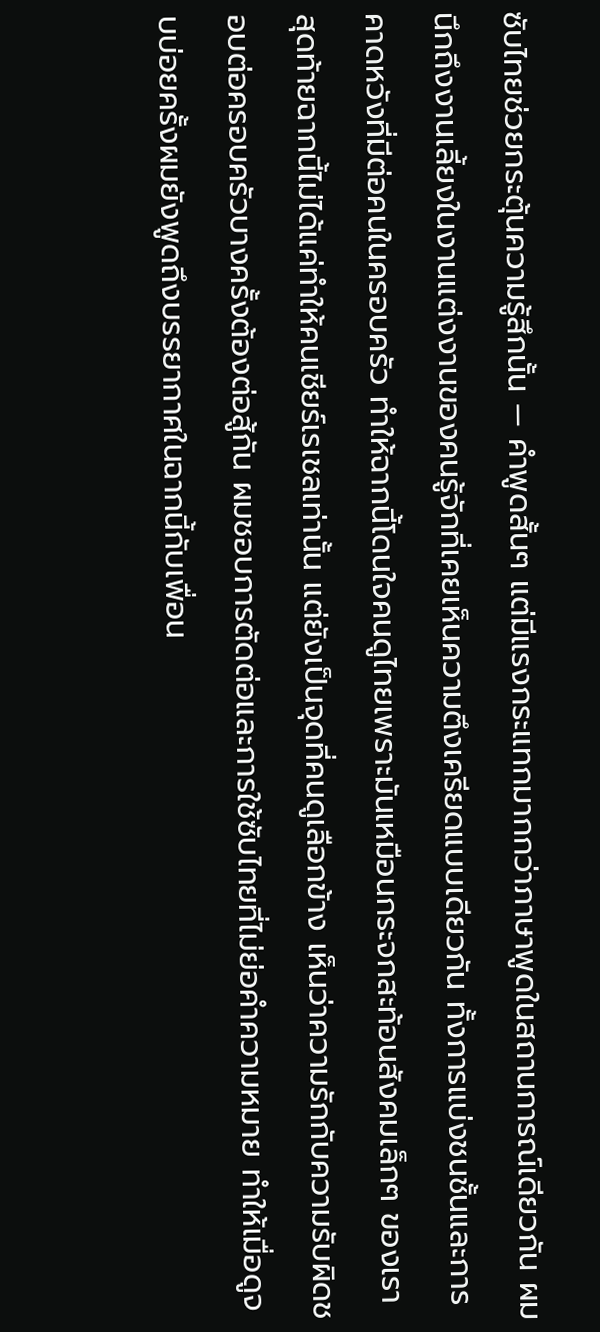ซับไทยช่วยกระตุ้นความรู้สึกนั้น — คำพูดสั้นๆ แต่มีแรงกระแทกมากกว่าภาษาพูดในสถานการณ์เดียวกัน ผมนึกถึงงานเลี้ยงในงานแต่งงานของคนรู้จักที่เคยเห็นความตึงเครียดแบบเดียวกัน ทั้งการแบ่งชนชั้นและการคาดหวังที่มีต่อคนในครอบครัว ทำให้ฉากนี้โดนใจคนดูไทยเพราะมันเหมือนกระจกสะท้อนสังคมเล็กๆ ของเรา
สุดท้ายฉากนี้ไม่ได้แค่ทำให้คนเชียร์เรเชลเท่านั้น แต่ยังเป็นจุดที่คนดูเลือกข้าง เห็นว่าความรักกับความรับผิดชอบต่อครอบครัวบางครั้งต้องต่อสู้กัน ผมชอบการตัดต่อและการใช้ซับไทยที่ไม่ย่อคำความหมาย ทำให้เมื่อดูจบบ่อยครั้งผมยังพูดถึงบรรยากาศในฉากนี้กับเพื่อน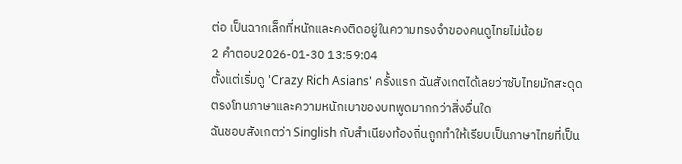ต่อ เป็นฉากเล็กที่หนักและคงติดอยู่ในความทรงจำของคนดูไทยไม่น้อย
2 คำตอบ2026-01-30 13:59:04
ตั้งแต่เริ่มดู 'Crazy Rich Asians' ครั้งแรก ฉันสังเกตได้เลยว่าซับไทยมักสะดุดตรงโทนภาษาและความหนักเบาของบทพูดมากกว่าสิ่งอื่นใด
ฉันชอบสังเกตว่า Singlish กับสำเนียงท้องถิ่นถูกทำให้เรียบเป็นภาษาไทยที่เป็น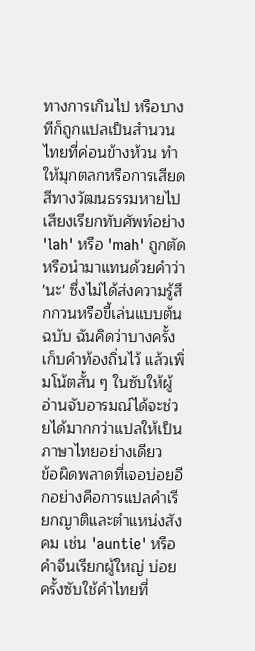ทางการเกินไป หรือบางทีก็ถูกแปลเป็นสำนวนไทยที่ค่อนข้างห้วน ทำให้มุกตลกหรือการเสียดสีทางวัฒนธรรมหายไป เสียงเรียกทับศัพท์อย่าง 'lah' หรือ 'mah' ถูกตัดหรือนำมาแทนด้วยคำว่า 'นะ' ซึ่งไม่ได้ส่งความรู้สึกกวนหรือขี้เล่นแบบต้นฉบับ ฉันคิดว่าบางครั้งเก็บคำท้องถิ่นไว้ แล้วเพิ่มโน้ตสั้น ๆ ในซับให้ผู้อ่านจับอารมณ์ได้จะช่วยได้มากกว่าแปลให้เป็นภาษาไทยอย่างเดียว
ข้อผิดพลาดที่เจอบ่อยอีกอย่างคือการแปลคำเรียกญาติและตำแหน่งสังคม เช่น 'auntie' หรือคำจีนเรียกผู้ใหญ่ บ่อยครั้งซับใช้คำไทยที่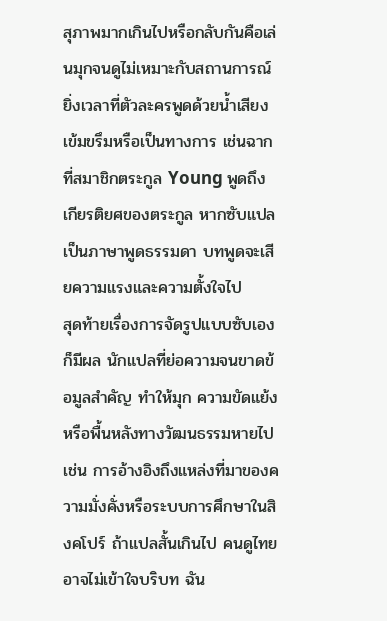สุภาพมากเกินไปหรือกลับกันคือเล่นมุกจนดูไม่เหมาะกับสถานการณ์ ยิ่งเวลาที่ตัวละครพูดด้วยน้ำเสียงเข้มขรึมหรือเป็นทางการ เช่นฉากที่สมาชิกตระกูล Young พูดถึงเกียรติยศของตระกูล หากซับแปลเป็นภาษาพูดธรรมดา บทพูดจะเสียความแรงและความตั้งใจไป
สุดท้ายเรื่องการจัดรูปแบบซับเองก็มีผล นักแปลที่ย่อความจนขาดข้อมูลสำคัญ ทำให้มุก ความขัดแย้ง หรือพื้นหลังทางวัฒนธรรมหายไป เช่น การอ้างอิงถึงแหล่งที่มาของความมั่งคั่งหรือระบบการศึกษาในสิงคโปร์ ถ้าแปลสั้นเกินไป คนดูไทยอาจไม่เข้าใจบริบท ฉัน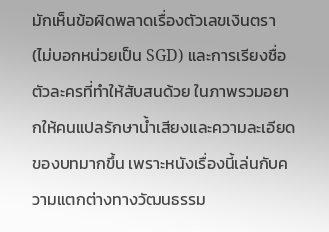มักเห็นข้อผิดพลาดเรื่องตัวเลขเงินตรา (ไม่บอกหน่วยเป็น SGD) และการเรียงชื่อตัวละครที่ทำให้สับสนด้วย ในภาพรวมอยากให้คนแปลรักษาน้ำเสียงและความละเอียดของบทมากขึ้น เพราะหนังเรื่องนี้เล่นกับความแตกต่างทางวัฒนธรรม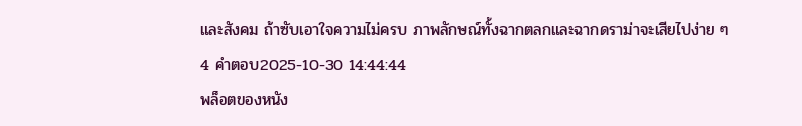และสังคม ถ้าซับเอาใจความไม่ครบ ภาพลักษณ์ทั้งฉากตลกและฉากดราม่าจะเสียไปง่าย ๆ
4 คำตอบ2025-10-30 14:44:44
พล็อตของหนัง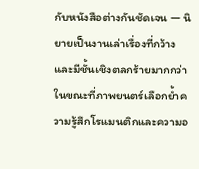กับหนังสือต่างกันชัดเจน — นิยายเป็นงานเล่าเรื่องที่กว้างและมีชั้นเชิงตลกร้ายมากกว่า ในขณะที่ภาพยนตร์เลือกย้ำความรู้สึกโรแมนติกและความอ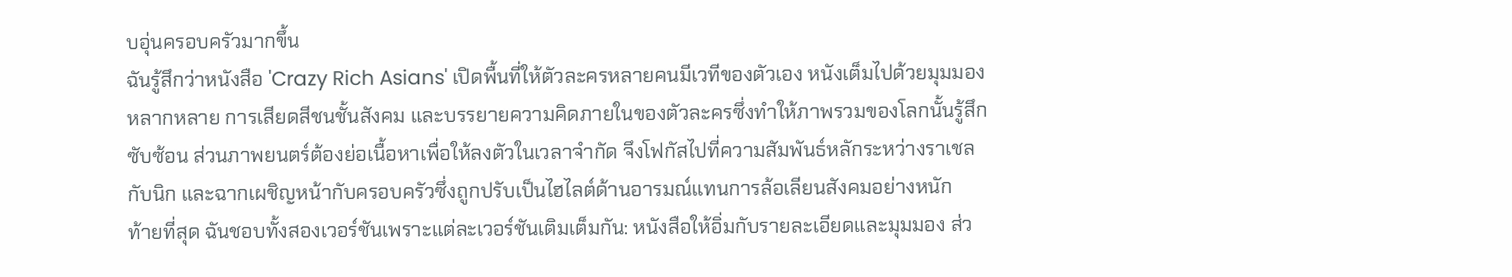บอุ่นครอบครัวมากขึ้น
ฉันรู้สึกว่าหนังสือ 'Crazy Rich Asians' เปิดพื้นที่ให้ตัวละครหลายคนมีเวทีของตัวเอง หนังเต็มไปด้วยมุมมองหลากหลาย การเสียดสีชนชั้นสังคม และบรรยายความคิดภายในของตัวละครซึ่งทำให้ภาพรวมของโลกนั้นรู้สึกซับซ้อน ส่วนภาพยนตร์ต้องย่อเนื้อหาเพื่อให้ลงตัวในเวลาจำกัด จึงโฟกัสไปที่ความสัมพันธ์หลักระหว่างราเชลกับนิก และฉากเผชิญหน้ากับครอบครัวซึ่งถูกปรับเป็นไฮไลต์ด้านอารมณ์แทนการล้อเลียนสังคมอย่างหนัก
ท้ายที่สุด ฉันชอบทั้งสองเวอร์ชันเพราะแต่ละเวอร์ชันเติมเต็มกัน: หนังสือให้อิ่มกับรายละเอียดและมุมมอง ส่ว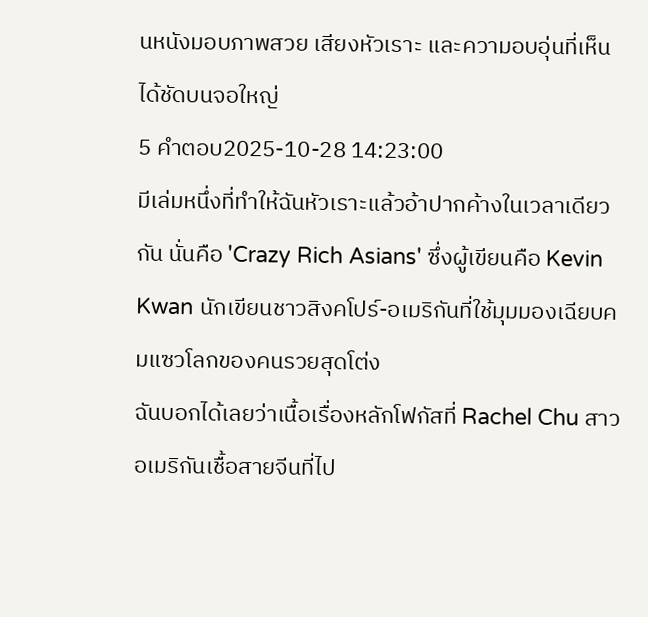นหนังมอบภาพสวย เสียงหัวเราะ และความอบอุ่นที่เห็นได้ชัดบนจอใหญ่
5 คำตอบ2025-10-28 14:23:00
มีเล่มหนึ่งที่ทำให้ฉันหัวเราะแล้วอ้าปากค้างในเวลาเดียวกัน นั่นคือ 'Crazy Rich Asians' ซึ่งผู้เขียนคือ Kevin Kwan นักเขียนชาวสิงคโปร์-อเมริกันที่ใช้มุมมองเฉียบคมแซวโลกของคนรวยสุดโต่ง
ฉันบอกได้เลยว่าเนื้อเรื่องหลักโฟกัสที่ Rachel Chu สาวอเมริกันเชื้อสายจีนที่ไป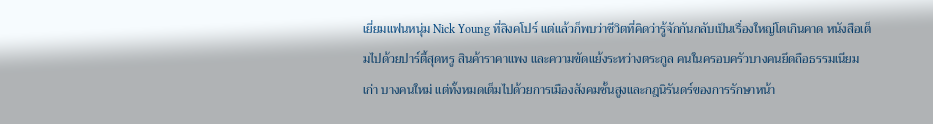เยี่ยมแฟนหนุ่ม Nick Young ที่สิงคโปร์ แต่แล้วก็พบว่าชีวิตที่คิดว่ารู้จักกันกลับเป็นเรื่องใหญ่โตเกินคาด หนังสือเต็มไปด้วยปาร์ตี้สุดหรู สินค้าราคาแพง และความขัดแย้งระหว่างตระกูล คนในครอบครัวบางคนยึดถือธรรมเนียมเก่า บางคนใหม่ แต่ทั้งหมดเต็มไปด้วยการเมืองสังคมชั้นสูงและกฎนิรันดร์ของการรักษาหน้า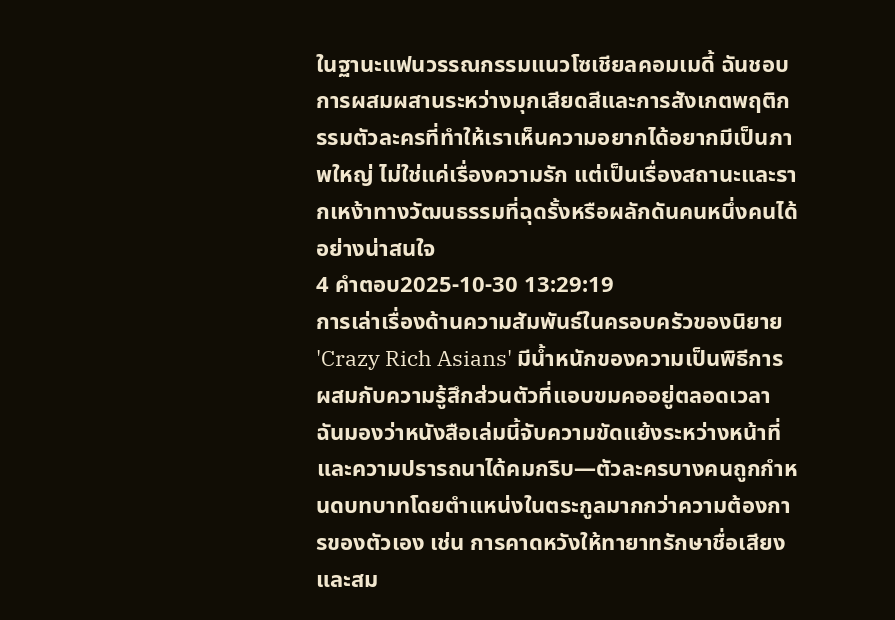ในฐานะแฟนวรรณกรรมแนวโซเชียลคอมเมดี้ ฉันชอบการผสมผสานระหว่างมุกเสียดสีและการสังเกตพฤติกรรมตัวละครที่ทำให้เราเห็นความอยากได้อยากมีเป็นภาพใหญ่ ไม่ใช่แค่เรื่องความรัก แต่เป็นเรื่องสถานะและรากเหง้าทางวัฒนธรรมที่ฉุดรั้งหรือผลักดันคนหนึ่งคนได้อย่างน่าสนใจ
4 คำตอบ2025-10-30 13:29:19
การเล่าเรื่องด้านความสัมพันธ์ในครอบครัวของนิยาย 'Crazy Rich Asians' มีน้ำหนักของความเป็นพิธีการผสมกับความรู้สึกส่วนตัวที่แอบขมคออยู่ตลอดเวลา
ฉันมองว่าหนังสือเล่มนี้จับความขัดแย้งระหว่างหน้าที่และความปรารถนาได้คมกริบ—ตัวละครบางคนถูกกำหนดบทบาทโดยตำแหน่งในตระกูลมากกว่าความต้องการของตัวเอง เช่น การคาดหวังให้ทายาทรักษาชื่อเสียงและสม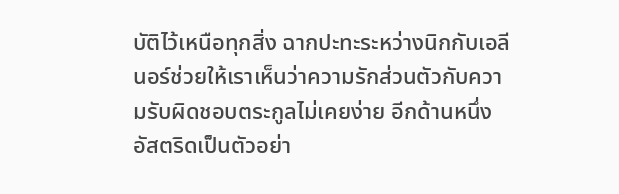บัติไว้เหนือทุกสิ่ง ฉากปะทะระหว่างนิกกับเอลีนอร์ช่วยให้เราเห็นว่าความรักส่วนตัวกับความรับผิดชอบตระกูลไม่เคยง่าย อีกด้านหนึ่ง อัสตริดเป็นตัวอย่า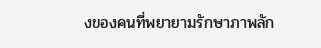งของคนที่พยายามรักษาภาพลัก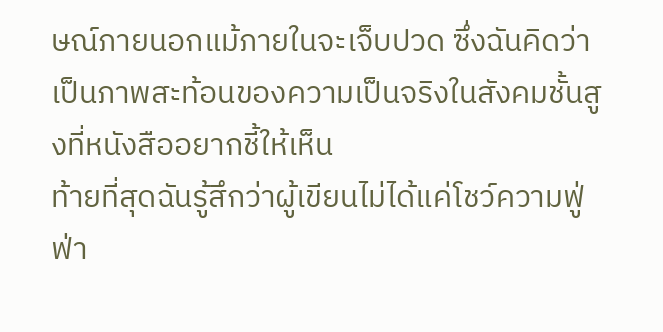ษณ์ภายนอกแม้ภายในจะเจ็บปวด ซึ่งฉันคิดว่าเป็นภาพสะท้อนของความเป็นจริงในสังคมชั้นสูงที่หนังสืออยากชี้ให้เห็น
ท้ายที่สุดฉันรู้สึกว่าผู้เขียนไม่ได้แค่โชว์ความฟู่ฟ่า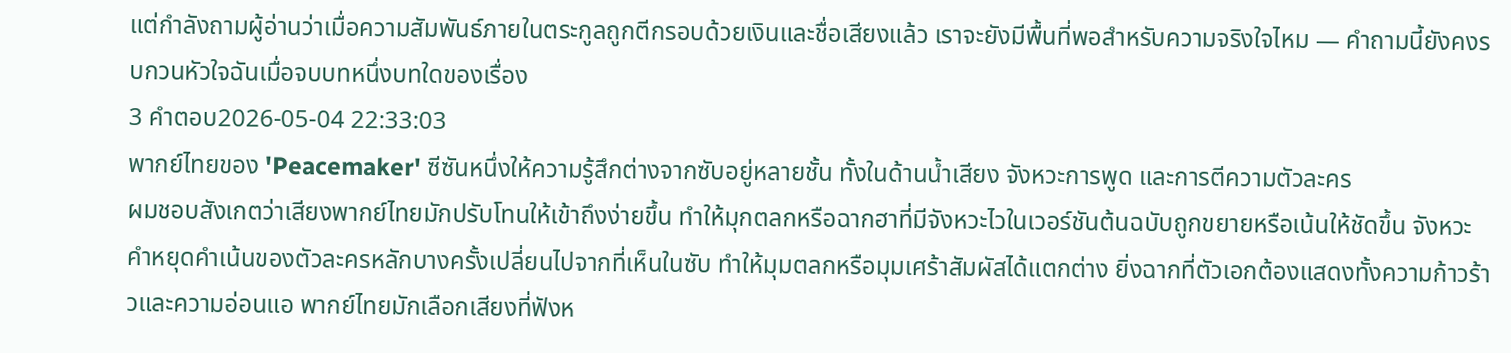แต่กำลังถามผู้อ่านว่าเมื่อความสัมพันธ์ภายในตระกูลถูกตีกรอบด้วยเงินและชื่อเสียงแล้ว เราจะยังมีพื้นที่พอสำหรับความจริงใจไหม — คำถามนี้ยังคงรบกวนหัวใจฉันเมื่อจบบทหนึ่งบทใดของเรื่อง
3 คำตอบ2026-05-04 22:33:03
พากย์ไทยของ 'Peacemaker' ซีซันหนึ่งให้ความรู้สึกต่างจากซับอยู่หลายชั้น ทั้งในด้านน้ำเสียง จังหวะการพูด และการตีความตัวละคร
ผมชอบสังเกตว่าเสียงพากย์ไทยมักปรับโทนให้เข้าถึงง่ายขึ้น ทำให้มุกตลกหรือฉากฮาที่มีจังหวะไวในเวอร์ชันต้นฉบับถูกขยายหรือเน้นให้ชัดขึ้น จังหวะคำหยุดคำเน้นของตัวละครหลักบางครั้งเปลี่ยนไปจากที่เห็นในซับ ทำให้มุมตลกหรือมุมเศร้าสัมผัสได้แตกต่าง ยิ่งฉากที่ตัวเอกต้องแสดงทั้งความก้าวร้าวและความอ่อนแอ พากย์ไทยมักเลือกเสียงที่ฟังห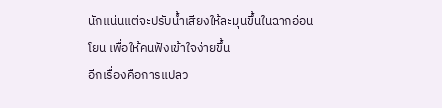นักแน่นแต่จะปรับน้ำเสียงให้ละมุนขึ้นในฉากอ่อนโยน เพื่อให้คนฟังเข้าใจง่ายขึ้น
อีกเรื่องคือการแปลว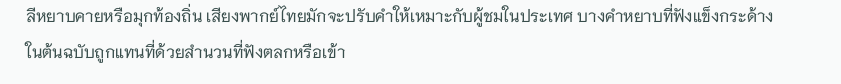ลีหยาบคายหรือมุกท้องถิ่น เสียงพากย์ไทยมักจะปรับคำให้เหมาะกับผู้ชมในประเทศ บางคำหยาบที่ฟังแข็งกระด้างในต้นฉบับถูกแทนที่ด้วยสำนวนที่ฟังตลกหรือเข้า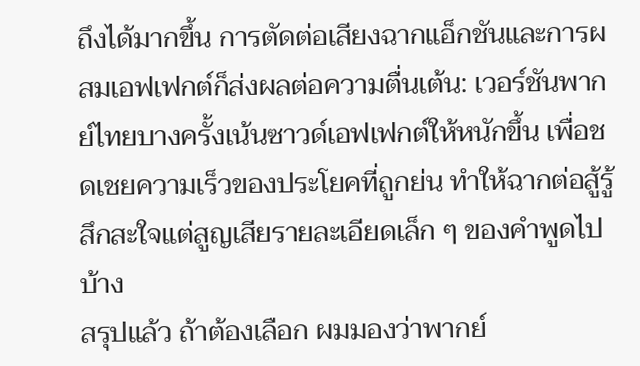ถึงได้มากขึ้น การตัดต่อเสียงฉากแอ็กชันและการผสมเอฟเฟกต์ก็ส่งผลต่อความตื่นเต้น: เวอร์ชันพากย์ไทยบางครั้งเน้นซาวด์เอฟเฟกต์ให้หนักขึ้น เพื่อชดเชยความเร็วของประโยคที่ถูกย่น ทำให้ฉากต่อสู้รู้สึกสะใจแต่สูญเสียรายละเอียดเล็ก ๆ ของคำพูดไปบ้าง
สรุปแล้ว ถ้าต้องเลือก ผมมองว่าพากย์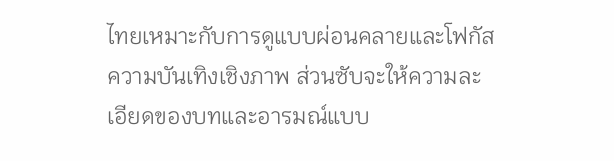ไทยเหมาะกับการดูแบบผ่อนคลายและโฟกัสความบันเทิงเชิงภาพ ส่วนซับจะให้ความละเอียดของบทและอารมณ์แบบ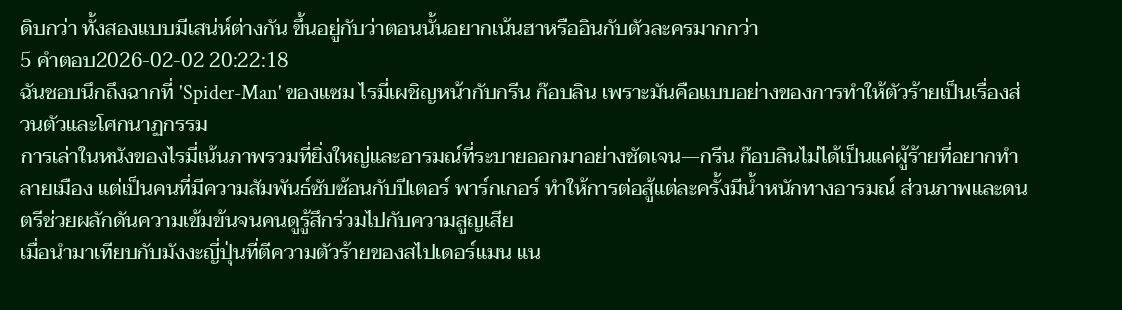ดิบกว่า ทั้งสองแบบมีเสน่ห์ต่างกัน ขึ้นอยู่กับว่าตอนนั้นอยากเน้นฮาหรืออินกับตัวละครมากกว่า
5 คำตอบ2026-02-02 20:22:18
ฉันชอบนึกถึงฉากที่ 'Spider-Man' ของแซม ไรมี่เผชิญหน้ากับกรีน ก๊อบลิน เพราะมันคือแบบอย่างของการทำให้ตัวร้ายเป็นเรื่องส่วนตัวและโศกนาฏกรรม
การเล่าในหนังของไรมี่เน้นภาพรวมที่ยิ่งใหญ่และอารมณ์ที่ระบายออกมาอย่างชัดเจน—กรีน ก๊อบลินไม่ได้เป็นแค่ผู้ร้ายที่อยากทำลายเมือง แต่เป็นคนที่มีความสัมพันธ์ซับซ้อนกับปีเตอร์ พาร์กเกอร์ ทำให้การต่อสู้แต่ละครั้งมีน้ำหนักทางอารมณ์ ส่วนภาพและดนตรีช่วยผลักดันความเข้มข้นจนคนดูรู้สึกร่วมไปกับความสูญเสีย
เมื่อนำมาเทียบกับมังงะญี่ปุ่นที่ตีความตัวร้ายของสไปเดอร์แมน แน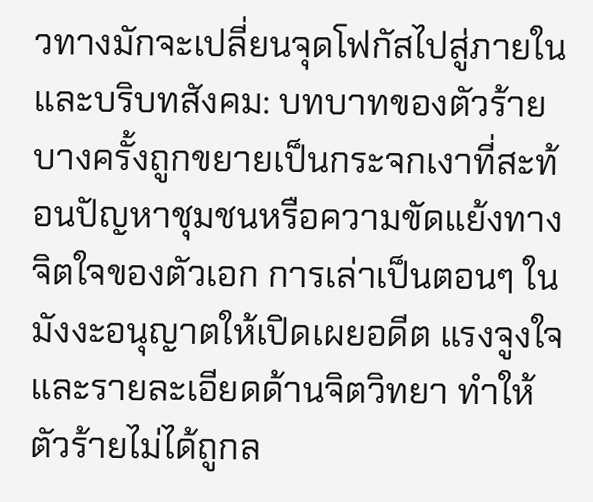วทางมักจะเปลี่ยนจุดโฟกัสไปสู่ภายในและบริบทสังคม: บทบาทของตัวร้ายบางครั้งถูกขยายเป็นกระจกเงาที่สะท้อนปัญหาชุมชนหรือความขัดแย้งทางจิตใจของตัวเอก การเล่าเป็นตอนๆ ในมังงะอนุญาตให้เปิดเผยอดีต แรงจูงใจ และรายละเอียดด้านจิตวิทยา ทำให้ตัวร้ายไม่ได้ถูกล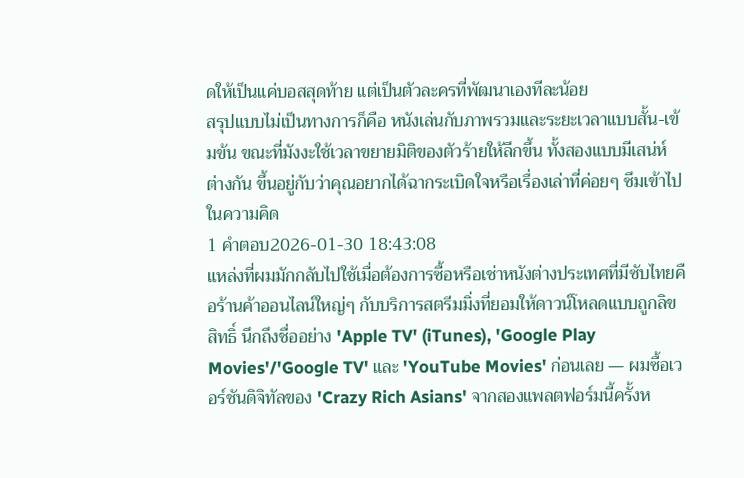ดให้เป็นแค่บอสสุดท้าย แต่เป็นตัวละครที่พัฒนาเองทีละน้อย
สรุปแบบไม่เป็นทางการก็คือ หนังเล่นกับภาพรวมและระยะเวลาแบบสั้น-เข้มข้น ขณะที่มังงะใช้เวลาขยายมิติของตัวร้ายให้ลึกขึ้น ทั้งสองแบบมีเสน่ห์ต่างกัน ขึ้นอยู่กับว่าคุณอยากได้ฉากระเบิดใจหรือเรื่องเล่าที่ค่อยๆ ซึมเข้าไปในความคิด
1 คำตอบ2026-01-30 18:43:08
แหล่งที่ผมมักกลับไปใช้เมื่อต้องการซื้อหรือเช่าหนังต่างประเทศที่มีซับไทยคือร้านค้าออนไลน์ใหญ่ๆ กับบริการสตรีมมิ่งที่ยอมให้ดาวน์โหลดแบบถูกลิขสิทธิ์ นึกถึงชื่ออย่าง 'Apple TV' (iTunes), 'Google Play Movies'/'Google TV' และ 'YouTube Movies' ก่อนเลย — ผมซื้อเวอร์ชันดิจิทัลของ 'Crazy Rich Asians' จากสองแพลตฟอร์มนี้ครั้งห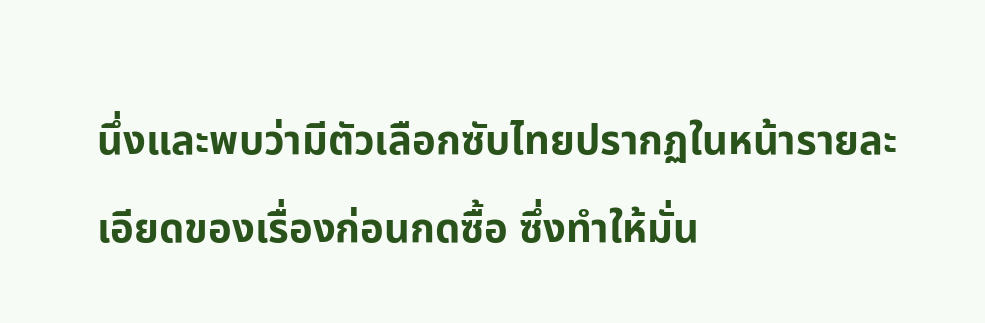นึ่งและพบว่ามีตัวเลือกซับไทยปรากฏในหน้ารายละเอียดของเรื่องก่อนกดซื้อ ซึ่งทำให้มั่น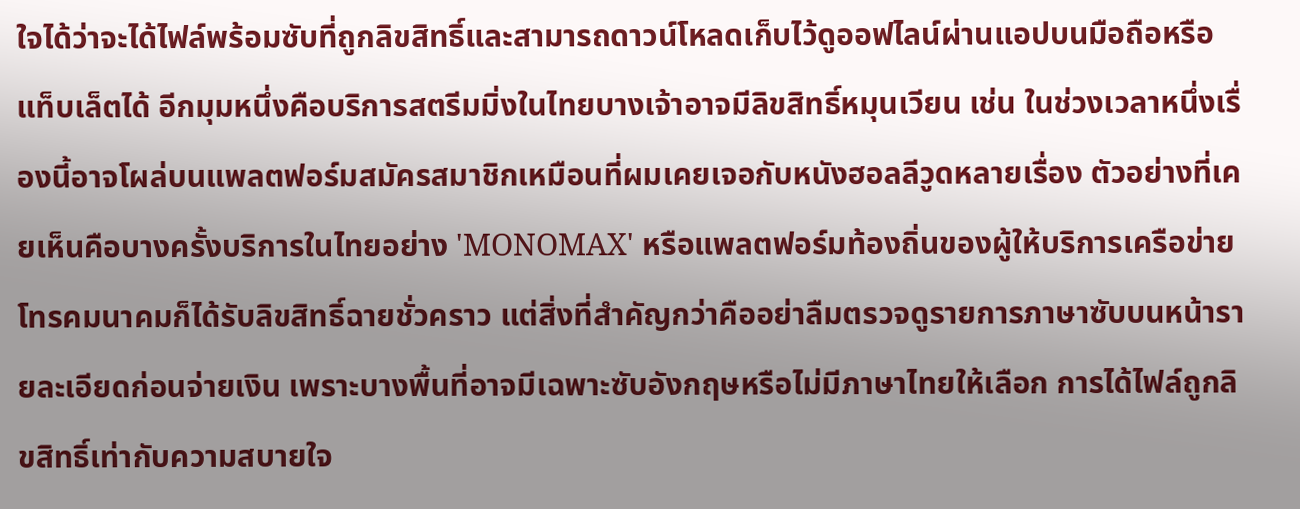ใจได้ว่าจะได้ไฟล์พร้อมซับที่ถูกลิขสิทธิ์และสามารถดาวน์โหลดเก็บไว้ดูออฟไลน์ผ่านแอปบนมือถือหรือแท็บเล็ตได้ อีกมุมหนึ่งคือบริการสตรีมมิ่งในไทยบางเจ้าอาจมีลิขสิทธิ์หมุนเวียน เช่น ในช่วงเวลาหนึ่งเรื่องนี้อาจโผล่บนแพลตฟอร์มสมัครสมาชิกเหมือนที่ผมเคยเจอกับหนังฮอลลีวูดหลายเรื่อง ตัวอย่างที่เคยเห็นคือบางครั้งบริการในไทยอย่าง 'MONOMAX' หรือแพลตฟอร์มท้องถิ่นของผู้ให้บริการเครือข่ายโทรคมนาคมก็ได้รับลิขสิทธิ์ฉายชั่วคราว แต่สิ่งที่สำคัญกว่าคืออย่าลืมตรวจดูรายการภาษาซับบนหน้ารายละเอียดก่อนจ่ายเงิน เพราะบางพื้นที่อาจมีเฉพาะซับอังกฤษหรือไม่มีภาษาไทยให้เลือก การได้ไฟล์ถูกลิขสิทธิ์เท่ากับความสบายใจ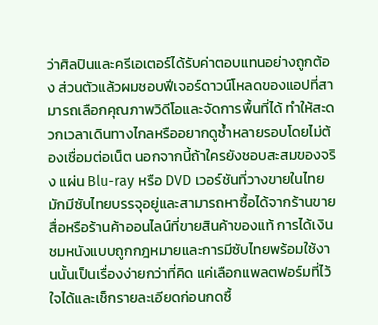ว่าศิลปินและครีเอเตอร์ได้รับค่าตอบแทนอย่างถูกต้อง ส่วนตัวแล้วผมชอบฟีเจอร์ดาวน์โหลดของแอปที่สามารถเลือกคุณภาพวิดีโอและจัดการพื้นที่ได้ ทำให้สะดวกเวลาเดินทางไกลหรืออยากดูซ้ำหลายรอบโดยไม่ต้องเชื่อมต่อเน็ต นอกจากนี้ถ้าใครยังชอบสะสมของจริง แผ่น Blu-ray หรือ DVD เวอร์ชันที่วางขายในไทยมักมีซับไทยบรรจุอยู่และสามารถหาซื้อได้จากร้านขายสื่อหรือร้านค้าออนไลน์ที่ขายสินค้าของแท้ การได้เงินชมหนังแบบถูกกฎหมายและการมีซับไทยพร้อมใช้งานนั้นเป็นเรื่องง่ายกว่าที่คิด แค่เลือกแพลตฟอร์มที่ไว้ใจได้และเช็กรายละเอียดก่อนกดซื้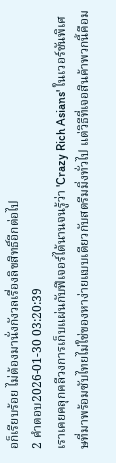อก็เรียบร้อย ไม่ต้องมานั่งกังวลเรื่องลิขสิทธิ์อีกต่อไป
2 คำตอบ2026-01-30 03:20:39
เราเคยคลุกคลีวงการเก็บแผ่นกับฟีเจอร์ได้นานจนรู้ว่า 'Crazy Rich Asians' ในเวอร์ชันพิเศษที่มาพร้อมซับไทยไม่ใช่ของหาง่ายแบบเดียวกับสตรีมมิ่งทั่วไป แต่วิธีที่เจอสินค้าพวกนี้คือม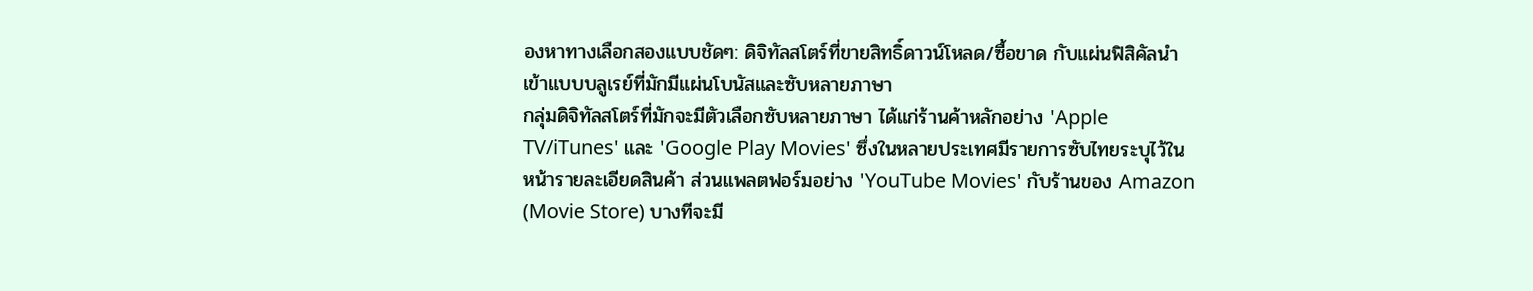องหาทางเลือกสองแบบชัดๆ: ดิจิทัลสโตร์ที่ขายสิทธิ์ดาวน์โหลด/ซื้อขาด กับแผ่นฟิสิคัลนำเข้าแบบบลูเรย์ที่มักมีแผ่นโบนัสและซับหลายภาษา
กลุ่มดิจิทัลสโตร์ที่มักจะมีตัวเลือกซับหลายภาษา ได้แก่ร้านค้าหลักอย่าง 'Apple TV/iTunes' และ 'Google Play Movies' ซึ่งในหลายประเทศมีรายการซับไทยระบุไว้ในหน้ารายละเอียดสินค้า ส่วนแพลตฟอร์มอย่าง 'YouTube Movies' กับร้านของ Amazon (Movie Store) บางทีจะมี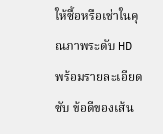ให้ซื้อหรือเช่าในคุณภาพระดับ HD พร้อมรายละเอียดซับ ข้อดีของเส้น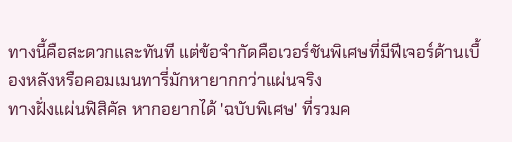ทางนี้คือสะดวกและทันที แต่ข้อจำกัดคือเวอร์ชันพิเศษที่มีฟีเจอร์ด้านเบื้องหลังหรือคอมเมนทารี่มักหายากกว่าแผ่นจริง
ทางฝั่งแผ่นฟิสิคัล หากอยากได้ 'ฉบับพิเศษ' ที่รวมค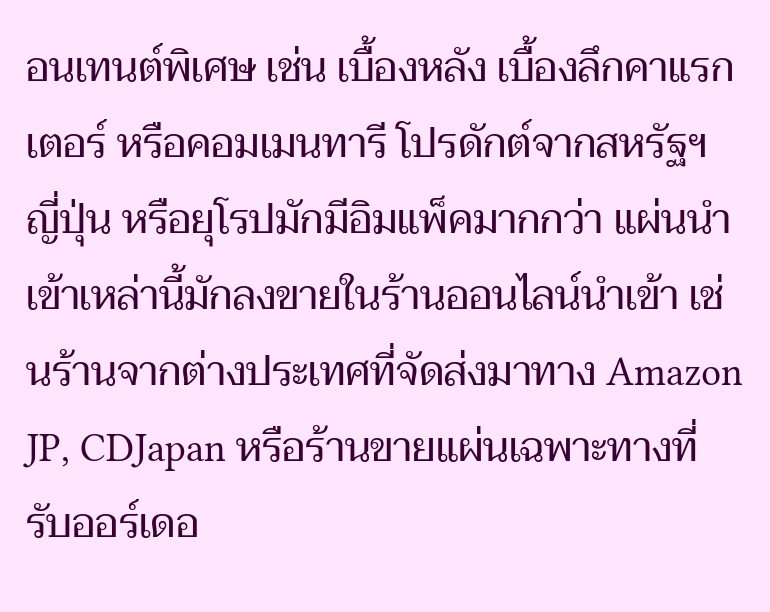อนเทนต์พิเศษ เช่น เบื้องหลัง เบื้องลึกคาแรกเตอร์ หรือคอมเมนทารี โปรดักต์จากสหรัฐฯ ญี่ปุ่น หรือยุโรปมักมีอิมแพ็คมากกว่า แผ่นนำเข้าเหล่านี้มักลงขายในร้านออนไลน์นำเข้า เช่นร้านจากต่างประเทศที่จัดส่งมาทาง Amazon JP, CDJapan หรือร้านขายแผ่นเฉพาะทางที่รับออร์เดอ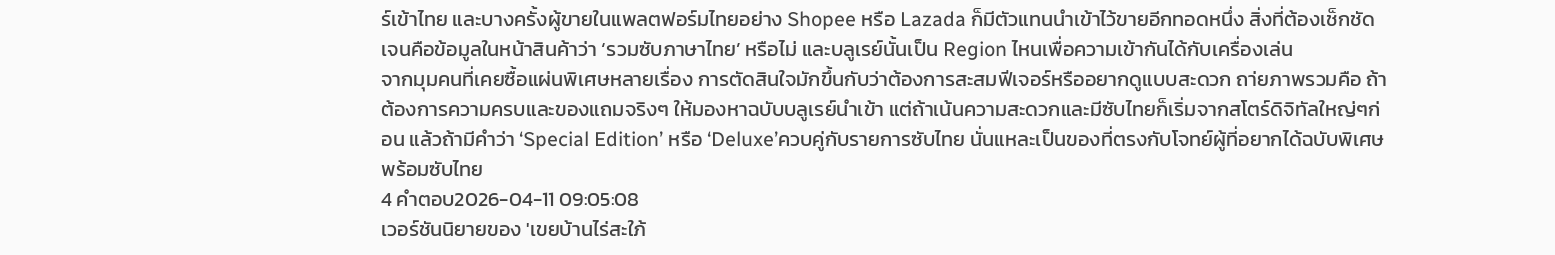ร์เข้าไทย และบางครั้งผู้ขายในแพลตฟอร์มไทยอย่าง Shopee หรือ Lazada ก็มีตัวแทนนำเข้าไว้ขายอีกทอดหนึ่ง สิ่งที่ต้องเช็กชัดเจนคือข้อมูลในหน้าสินค้าว่า ‘รวมซับภาษาไทย’ หรือไม่ และบลูเรย์นั้นเป็น Region ไหนเพื่อความเข้ากันได้กับเครื่องเล่น
จากมุมคนที่เคยซื้อแผ่นพิเศษหลายเรื่อง การตัดสินใจมักขึ้นกับว่าต้องการสะสมฟีเจอร์หรืออยากดูแบบสะดวก ถา่ยภาพรวมคือ ถ้าต้องการความครบและของแถมจริงๆ ให้มองหาฉบับบลูเรย์นำเข้า แต่ถ้าเน้นความสะดวกและมีซับไทยก็เริ่มจากสโตร์ดิจิทัลใหญ่ๆก่อน แล้วถ้ามีคำว่า ‘Special Edition’ หรือ ‘Deluxe’ควบคู่กับรายการซับไทย นั่นแหละเป็นของที่ตรงกับโจทย์ผู้ที่อยากได้ฉบับพิเศษพร้อมซับไทย
4 คำตอบ2026-04-11 09:05:08
เวอร์ชันนิยายของ 'เขยบ้านไร่สะใภ้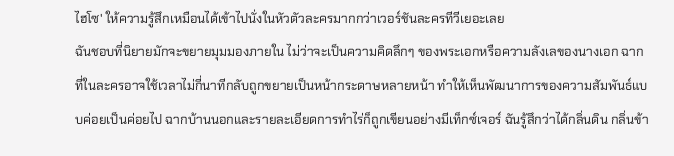ไฮโซ' ให้ความรู้สึกเหมือนได้เข้าไปนั่งในหัวตัวละครมากกว่าเวอร์ชันละครทีวีเยอะเลย
ฉันชอบที่นิยายมักจะขยายมุมมองภายใน ไม่ว่าจะเป็นความคิดลึกๆ ของพระเอกหรือความลังเลของนางเอก ฉากที่ในละครอาจใช้เวลาไม่กี่นาทีกลับถูกขยายเป็นหน้ากระดาษหลายหน้า ทำให้เห็นพัฒนาการของความสัมพันธ์แบบค่อยเป็นค่อยไป ฉากบ้านนอกและรายละเอียดการทำไร่ก็ถูกเขียนอย่างมีเท็กซ์เจอร์ ฉันรู้สึกว่าได้กลิ่นดิน กลิ่นข้า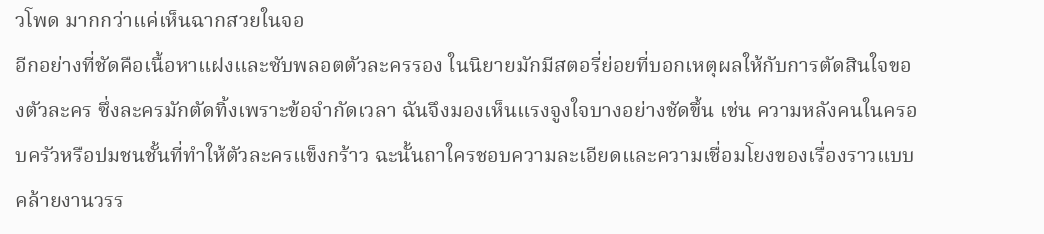วโพด มากกว่าแค่เห็นฉากสวยในจอ
อีกอย่างที่ชัดคือเนื้อหาแฝงและซับพลอตตัวละครรอง ในนิยายมักมีสตอรี่ย่อยที่บอกเหตุผลให้กับการตัดสินใจของตัวละคร ซึ่งละครมักตัดทิ้งเพราะข้อจำกัดเวลา ฉันจึงมองเห็นแรงจูงใจบางอย่างชัดขึ้น เช่น ความหลังคนในครอบครัวหรือปมชนชั้นที่ทำให้ตัวละครแข็งกร้าว ฉะนั้นถาใครชอบความละเอียดและความเชื่อมโยงของเรื่องราวแบบคล้ายงานวรร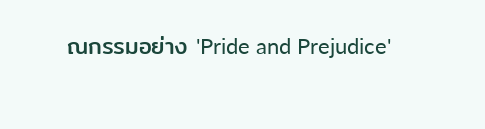ณกรรมอย่าง 'Pride and Prejudice'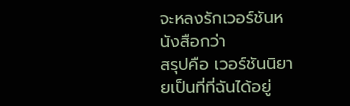จะหลงรักเวอร์ชันหนังสือกว่า
สรุปคือ เวอร์ชันนิยายเป็นที่ที่ฉันได้อยู่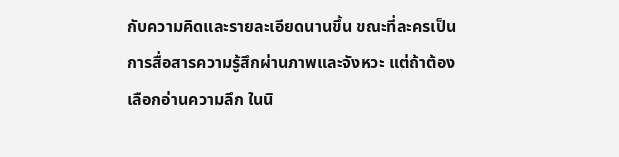กับความคิดและรายละเอียดนานขึ้น ขณะที่ละครเป็นการสื่อสารความรู้สึกผ่านภาพและจังหวะ แต่ถ้าต้องเลือกอ่านความลึก ในนิ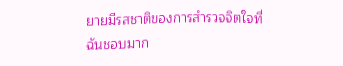ยายมีรสชาติของการสำรวจจิตใจที่ฉันชอบมาก